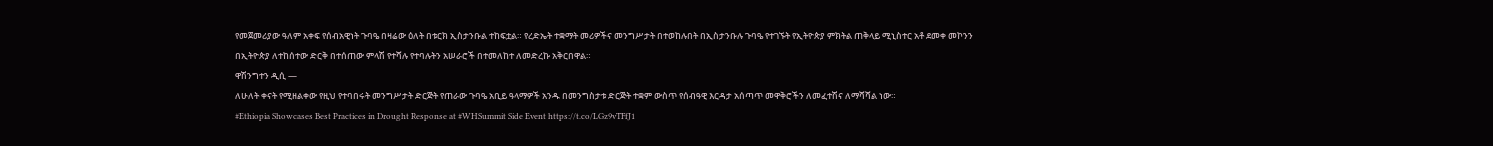የመጀመሪያው ዓለም አቀፍ የሰብአዊነት ጉባዔ በዛሬው ዕለት በቱርክ ኢስታንቡል ተከፍቷል። የረድኤት ተቋማት መሪዎችና መንግሥታት በተወከሉበት በኢስታንቡሉ ጉባዔ የተገኙት የኢትዮጵያ ምክትል ጠቅላይ ሚኒስተር አቶ ደመቀ መኮንን በኢትዮጵያ ለተከሰተው ድርቅ በተሰጠው ምላሽ የተሻሉ የተባሉትን አሠራሮች በተመለከተ ለመድረኩ አቅርበዋል።
ዋሽንግተን ዲሲ —
ለሁለት ቀናት የሚዘልቀው የዚህ የተባበሩት መንግሥታት ድርጅት የጠራው ጉባዔ አቢይ ዓላማዎች አንዱ በመንግስታቱ ድርጅት ተቋም ውስጥ የሰብዓዊ እርዳታ አሰጣጥ መዋቅሮችን ለመፈተሽና ለማሻሻል ነው።
#Ethiopia Showcases Best Practices in Drought Response at #WHSummit Side Event https://t.co/LGz9vTFfJ1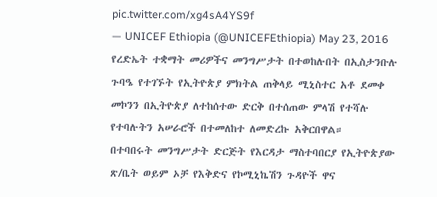pic.twitter.com/xg4sA4YS9f
— UNICEF Ethiopia (@UNICEFEthiopia) May 23, 2016
የረድኤት ተቋማት መሪዎችና መንግሥታት በተወከሉበት በኢስታንቡሉ ጉባዔ የተገኙት የኢትዮጵያ ምክትል ጠቅላይ ሚኒስተር አቶ ደመቀ መኮንን በኢትዮጵያ ለተከሰተው ድርቅ በተሰጠው ምላሽ የተሻሉ የተባሉትን አሠራሮች በተመለከተ ለመድረኩ አቅርበዋል።
በተባበሩት መንግሥታት ድርጅት የእርዳታ ማስተባበርያ የኢትዮጵያው ጽ/ቤት ወይም ኦቻ የእቅድና የኮሚኒኬሽን ጉዳዮች ዋና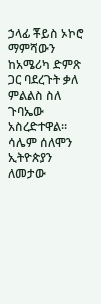ኃላፊ ቾይስ ኦኮሮ ማምሻውን ከአሜሪካ ድምጽ ጋር ባደረጉት ቃለ ምልልስ ስለ ጉባኤው አስረድተዋል። ሳሌም ሰለሞን ኢትዮጵያን ለመታው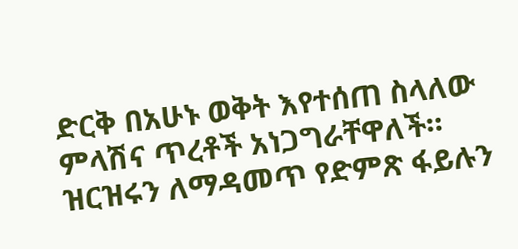ድርቅ በአሁኑ ወቅት እየተሰጠ ስላለው ምላሽና ጥረቶች አነጋግራቸዋለች። ዝርዝሩን ለማዳመጥ የድምጽ ፋይሉን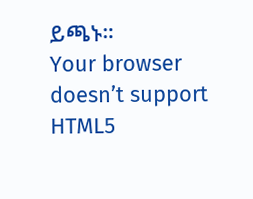ይጫኑ።
Your browser doesn’t support HTML5